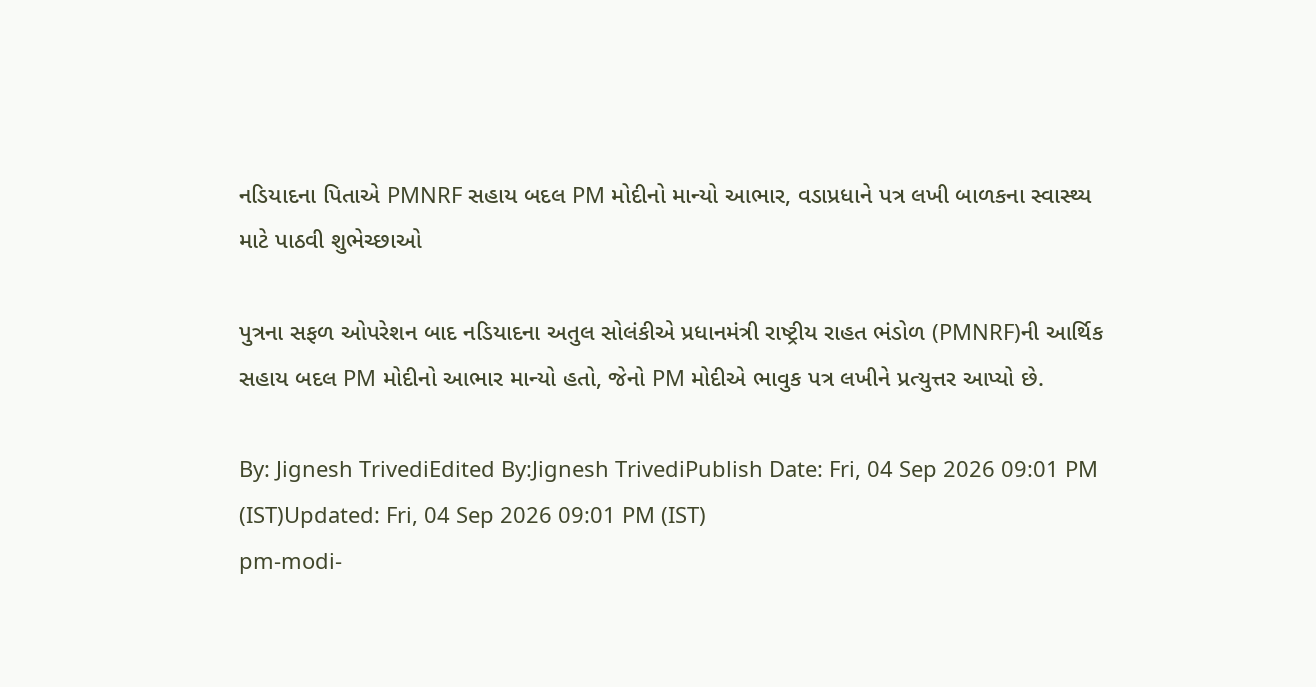નડિયાદના પિતાએ PMNRF સહાય બદલ PM મોદીનો માન્યો આભાર, વડાપ્રધાને પત્ર લખી બાળકના સ્વાસ્થ્ય માટે પાઠવી શુભેચ્છાઓ

પુત્રના સફળ ઓપરેશન બાદ નડિયાદના અતુલ સોલંકીએ પ્રધાનમંત્રી રાષ્ટ્રીય રાહત ભંડોળ (PMNRF)ની આર્થિક સહાય બદલ PM મોદીનો આભાર માન્યો હતો, જેનો PM મોદીએ ભાવુક પત્ર લખીને પ્રત્યુત્તર આપ્યો છે.

By: Jignesh TrivediEdited By:Jignesh TrivediPublish Date: Fri, 04 Sep 2026 09:01 PM (IST)Updated: Fri, 04 Sep 2026 09:01 PM (IST)
pm-modi-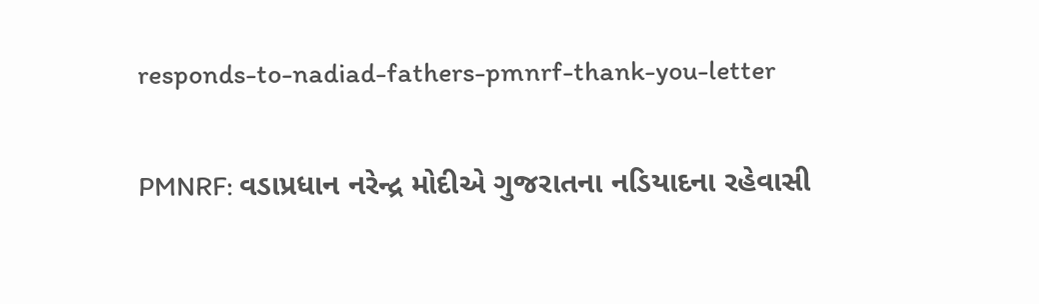responds-to-nadiad-fathers-pmnrf-thank-you-letter

PMNRF: વડાપ્રધાન નરેન્દ્ર મોદીએ ગુજરાતના નડિયાદના રહેવાસી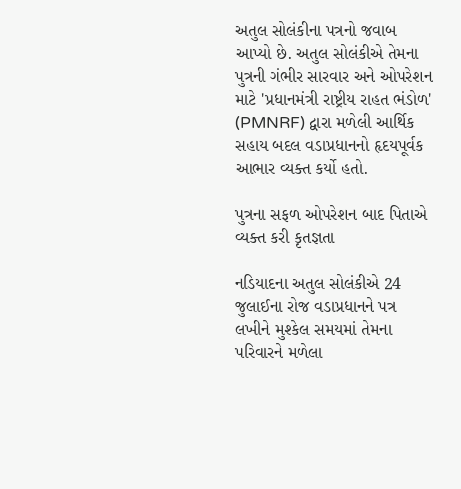અતુલ સોલંકીના પત્રનો જવાબ આપ્યો છે. અતુલ સોલંકીએ તેમના પુત્રની ગંભીર સારવાર અને ઓપરેશન માટે 'પ્રધાનમંત્રી રાષ્ટ્રીય રાહત ભંડોળ' (PMNRF) દ્વારા મળેલી આર્થિક સહાય બદલ વડાપ્રધાનનો હૃદયપૂર્વક આભાર વ્યક્ત કર્યો હતો.

પુત્રના સફળ ઓપરેશન બાદ પિતાએ વ્યક્ત કરી કૃતજ્ઞતા

નડિયાદના અતુલ સોલંકીએ 24 જુલાઈના રોજ વડાપ્રધાનને પત્ર લખીને મુશ્કેલ સમયમાં તેમના પરિવારને મળેલા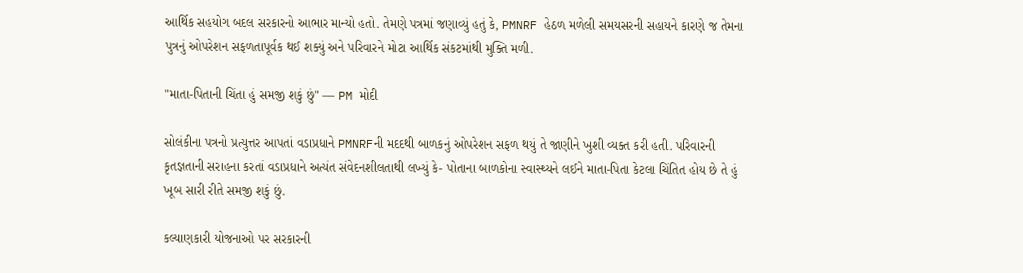આર્થિક સહયોગ બદલ સરકારનો આભાર માન્યો હતો. તેમણે પત્રમાં જણાવ્યું હતું કે, PMNRF હેઠળ મળેલી સમયસરની સહાયને કારણે જ તેમના પુત્રનું ઓપરેશન સફળતાપૂર્વક થઈ શક્યું અને પરિવારને મોટા આર્થિક સંકટમાંથી મુક્તિ મળી.

"માતા-પિતાની ચિંતા હું સમજી શકું છું" — PM મોદી

સોલંકીના પત્રનો પ્રત્યુત્તર આપતાં વડાપ્રધાને PMNRFની મદદથી બાળકનું ઓપરેશન સફળ થયું તે જાણીને ખુશી વ્યક્ત કરી હતી. પરિવારની કૃતજ્ઞતાની સરાહના કરતાં વડાપ્રધાને અત્યંત સંવેદનશીલતાથી લખ્યું કે- પોતાના બાળકોના સ્વાસ્થ્યને લઈને માતા-પિતા કેટલા ચિંતિત હોય છે તે હું ખૂબ સારી રીતે સમજી શકું છું.

કલ્યાણકારી યોજનાઓ પર સરકારની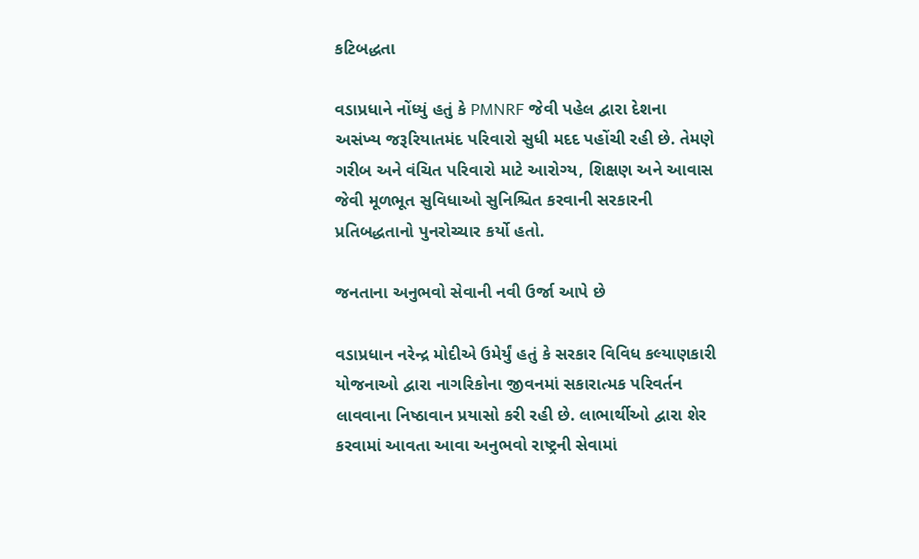કટિબદ્ધતા

વડાપ્રધાને નોંધ્યું હતું કે PMNRF જેવી પહેલ દ્વારા દેશના અસંખ્ય જરૂરિયાતમંદ પરિવારો સુધી મદદ પહોંચી રહી છે. તેમણે ગરીબ અને વંચિત પરિવારો માટે આરોગ્ય, શિક્ષણ અને આવાસ જેવી મૂળભૂત સુવિધાઓ સુનિશ્ચિત કરવાની સરકારની પ્રતિબદ્ધતાનો પુનરોચ્ચાર કર્યો હતો.

જનતાના અનુભવો સેવાની નવી ઉર્જા આપે છે

વડાપ્રધાન નરેન્દ્ર મોદીએ ઉમેર્યું હતું કે સરકાર વિવિધ કલ્યાણકારી યોજનાઓ દ્વારા નાગરિકોના જીવનમાં સકારાત્મક પરિવર્તન લાવવાના નિષ્ઠાવાન પ્રયાસો કરી રહી છે. લાભાર્થીઓ દ્વારા શેર કરવામાં આવતા આવા અનુભવો રાષ્ટ્રની સેવામાં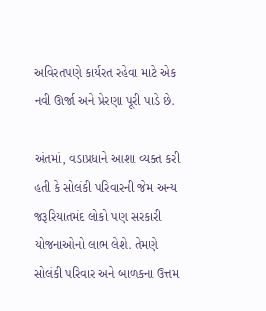અવિરતપણે કાર્યરત રહેવા માટે એક નવી ઊર્જા અને પ્રેરણા પૂરી પાડે છે.

અંતમાં, વડાપ્રધાને આશા વ્યક્ત કરી હતી કે સોલંકી પરિવારની જેમ અન્ય જરૂરિયાતમંદ લોકો પણ સરકારી યોજનાઓનો લાભ લેશે. તેમણે સોલંકી પરિવાર અને બાળકના ઉત્તમ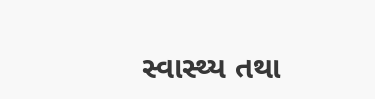સ્વાસ્થ્ય તથા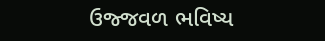ઉજ્જવળ ભવિષ્ય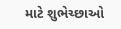માટે શુભેચ્છાઓ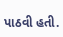પાઠવી હતી.